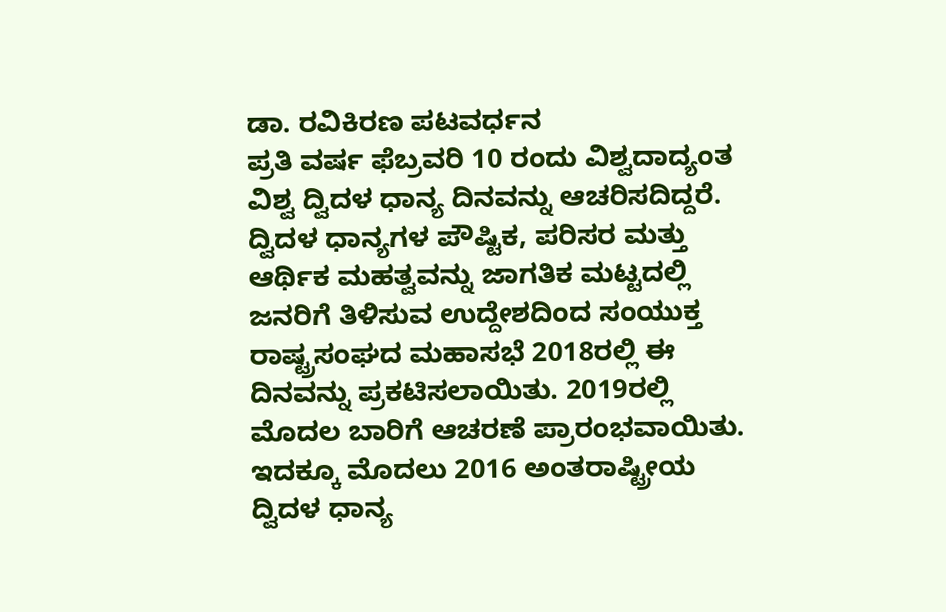ಡಾ. ರವಿಕಿರಣ ಪಟವರ್ಧನ
ಪ್ರತಿ ವರ್ಷ ಫೆಬ್ರವರಿ 10 ರಂದು ವಿಶ್ವದಾದ್ಯಂತ ವಿಶ್ವ ದ್ವಿದಳ ಧಾನ್ಯ ದಿನವನ್ನು ಆಚರಿಸದಿದ್ದರೆ. ದ್ವಿದಳ ಧಾನ್ಯಗಳ ಪೌಷ್ಟಿಕ, ಪರಿಸರ ಮತ್ತು ಆರ್ಥಿಕ ಮಹತ್ವವನ್ನು ಜಾಗತಿಕ ಮಟ್ಟದಲ್ಲಿ ಜನರಿಗೆ ತಿಳಿಸುವ ಉದ್ದೇಶದಿಂದ ಸಂಯುಕ್ತ ರಾಷ್ಟ್ರಸಂಘದ ಮಹಾಸಭೆ 2018ರಲ್ಲಿ ಈ ದಿನವನ್ನು ಪ್ರಕಟಿಸಲಾಯಿತು. 2019ರಲ್ಲಿ ಮೊದಲ ಬಾರಿಗೆ ಆಚರಣೆ ಪ್ರಾರಂಭವಾಯಿತು. ಇದಕ್ಕೂ ಮೊದಲು 2016 ಅಂತರಾಷ್ಟ್ರೀಯ ದ್ವಿದಳ ಧಾನ್ಯ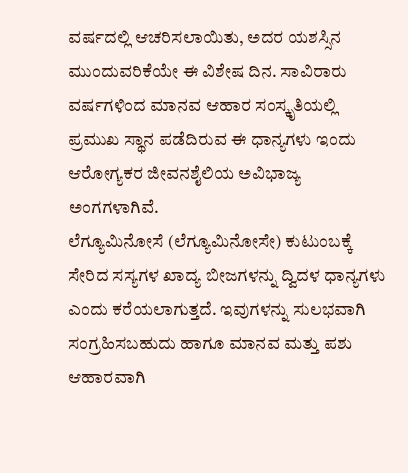ವರ್ಷದಲ್ಲಿ ಆಚರಿಸಲಾಯಿತು, ಅದರ ಯಶಸ್ಸಿನ ಮುಂದುವರಿಕೆಯೇ ಈ ವಿಶೇಷ ದಿನ. ಸಾವಿರಾರು ವರ್ಷಗಳಿಂದ ಮಾನವ ಆಹಾರ ಸಂಸ್ಕೃತಿಯಲ್ಲಿ ಪ್ರಮುಖ ಸ್ಥಾನ ಪಡೆದಿರುವ ಈ ಧಾನ್ಯಗಳು ಇಂದು ಆರೋಗ್ಯಕರ ಜೀವನಶೈಲಿಯ ಅವಿಭಾಜ್ಯ ಅಂಗಗಳಾಗಿವೆ.
ಲೆಗ್ಯೂಮಿನೋಸೆ (ಲೆಗ್ಯೂಮಿನೋಸೇ) ಕುಟುಂಬಕ್ಕೆ ಸೇರಿದ ಸಸ್ಯಗಳ ಖಾದ್ಯ ಬೀಜಗಳನ್ನು ದ್ವಿದಳ ಧಾನ್ಯಗಳು ಎಂದು ಕರೆಯಲಾಗುತ್ತದೆ. ಇವುಗಳನ್ನು ಸುಲಭವಾಗಿ ಸಂಗ್ರಹಿಸಬಹುದು ಹಾಗೂ ಮಾನವ ಮತ್ತು ಪಶು ಆಹಾರವಾಗಿ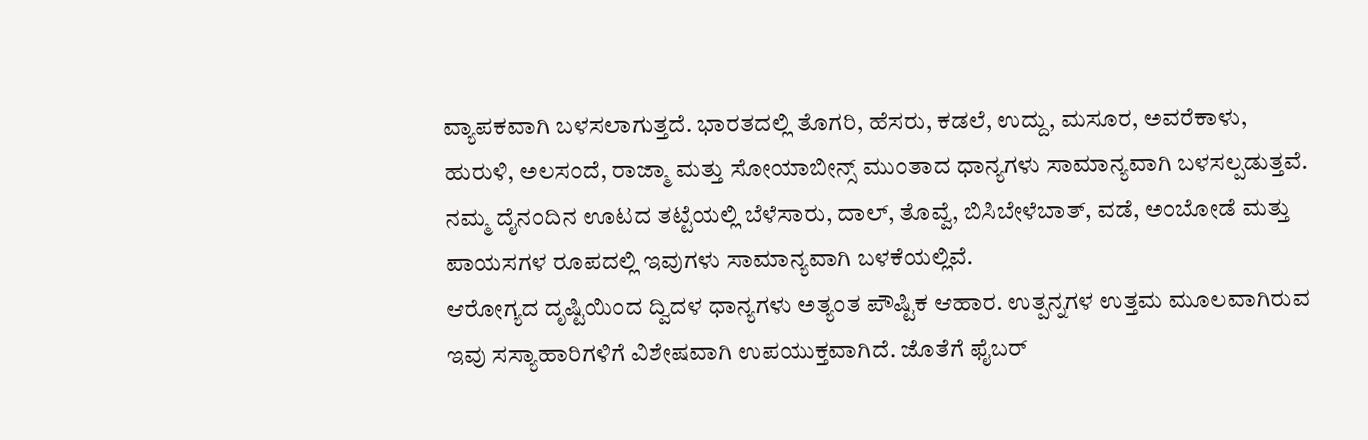ವ್ಯಾಪಕವಾಗಿ ಬಳಸಲಾಗುತ್ತದೆ. ಭಾರತದಲ್ಲಿ ತೊಗರಿ, ಹೆಸರು, ಕಡಲೆ, ಉದ್ದು, ಮಸೂರ, ಅವರೆಕಾಳು, ಹುರುಳಿ, ಅಲಸಂದೆ, ರಾಜ್ಮಾ ಮತ್ತು ಸೋಯಾಬೀನ್ಸ್ ಮುಂತಾದ ಧಾನ್ಯಗಳು ಸಾಮಾನ್ಯವಾಗಿ ಬಳಸಲ್ಪಡುತ್ತವೆ. ನಮ್ಮ ದೈನಂದಿನ ಊಟದ ತಟ್ಟೆಯಲ್ಲಿ ಬೆಳೆಸಾರು, ದಾಲ್, ತೊವ್ವೆ, ಬಿಸಿಬೇಳೆಬಾತ್, ವಡೆ, ಅಂಬೋಡೆ ಮತ್ತು ಪಾಯಸಗಳ ರೂಪದಲ್ಲಿ ಇವುಗಳು ಸಾಮಾನ್ಯವಾಗಿ ಬಳಕೆಯಲ್ಲಿವೆ.
ಆರೋಗ್ಯದ ದೃಷ್ಟಿಯಿಂದ ದ್ವಿದಳ ಧಾನ್ಯಗಳು ಅತ್ಯಂತ ಪೌಷ್ಟಿಕ ಆಹಾರ. ಉತ್ಪನ್ನಗಳ ಉತ್ತಮ ಮೂಲವಾಗಿರುವ ಇವು ಸಸ್ಯಾಹಾರಿಗಳಿಗೆ ವಿಶೇಷವಾಗಿ ಉಪಯುಕ್ತವಾಗಿದೆ. ಜೊತೆಗೆ ಫೈಬರ್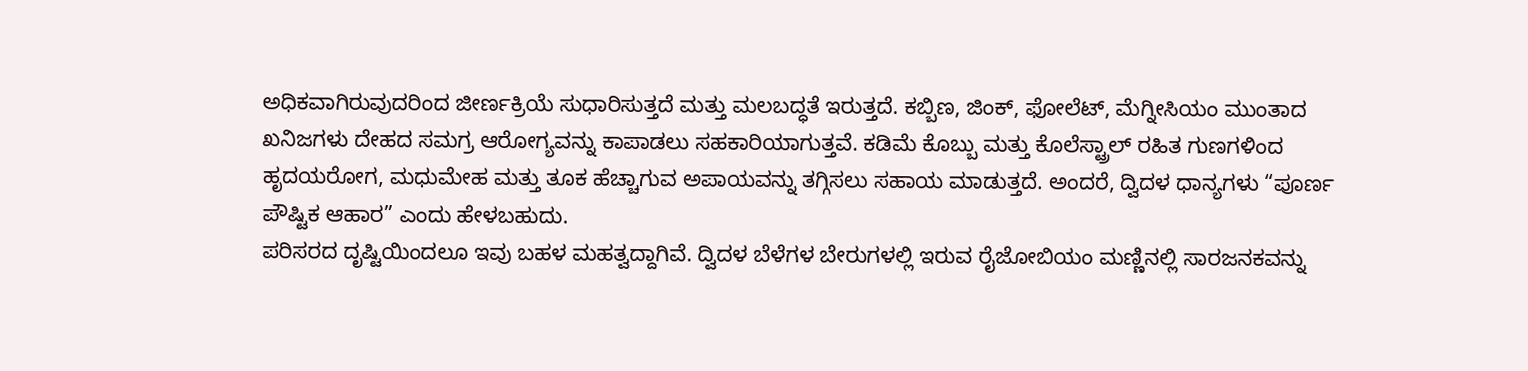ಅಧಿಕವಾಗಿರುವುದರಿಂದ ಜೀರ್ಣಕ್ರಿಯೆ ಸುಧಾರಿಸುತ್ತದೆ ಮತ್ತು ಮಲಬದ್ಧತೆ ಇರುತ್ತದೆ. ಕಬ್ಬಿಣ, ಜಿಂಕ್, ಫೋಲೆಟ್, ಮೆಗ್ನೀಸಿಯಂ ಮುಂತಾದ ಖನಿಜಗಳು ದೇಹದ ಸಮಗ್ರ ಆರೋಗ್ಯವನ್ನು ಕಾಪಾಡಲು ಸಹಕಾರಿಯಾಗುತ್ತವೆ. ಕಡಿಮೆ ಕೊಬ್ಬು ಮತ್ತು ಕೊಲೆಸ್ಟ್ರಾಲ್ ರಹಿತ ಗುಣಗಳಿಂದ ಹೃದಯರೋಗ, ಮಧುಮೇಹ ಮತ್ತು ತೂಕ ಹೆಚ್ಚಾಗುವ ಅಪಾಯವನ್ನು ತಗ್ಗಿಸಲು ಸಹಾಯ ಮಾಡುತ್ತದೆ. ಅಂದರೆ, ದ್ವಿದಳ ಧಾನ್ಯಗಳು “ಪೂರ್ಣ ಪೌಷ್ಟಿಕ ಆಹಾರ” ಎಂದು ಹೇಳಬಹುದು.
ಪರಿಸರದ ದೃಷ್ಟಿಯಿಂದಲೂ ಇವು ಬಹಳ ಮಹತ್ವದ್ದಾಗಿವೆ. ದ್ವಿದಳ ಬೆಳೆಗಳ ಬೇರುಗಳಲ್ಲಿ ಇರುವ ರೈಜೋಬಿಯಂ ಮಣ್ಣಿನಲ್ಲಿ ಸಾರಜನಕವನ್ನು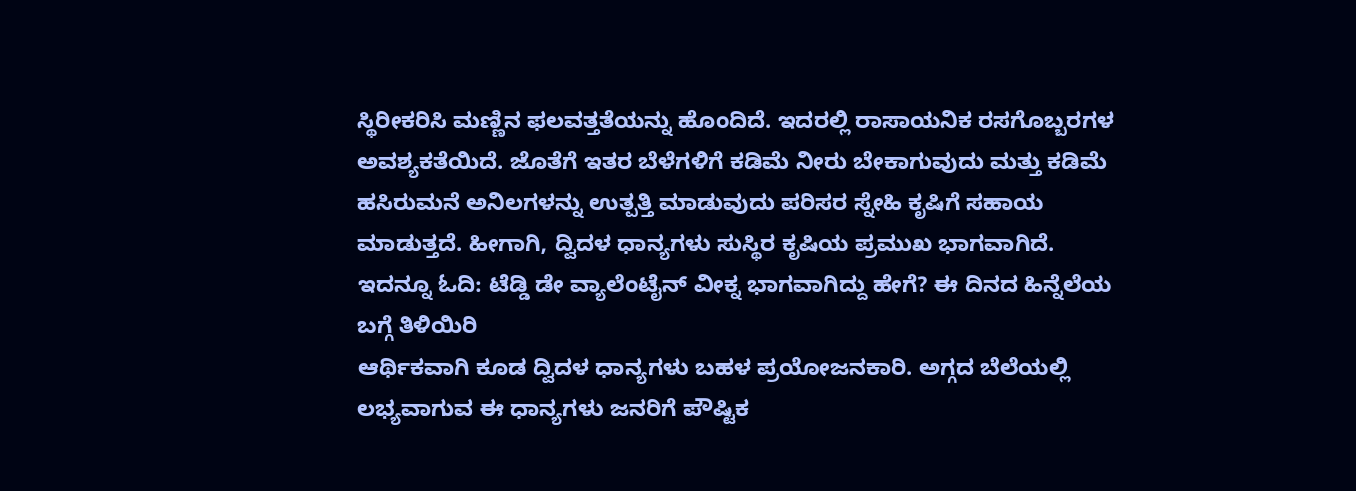ಸ್ಥಿರೀಕರಿಸಿ ಮಣ್ಣಿನ ಫಲವತ್ತತೆಯನ್ನು ಹೊಂದಿದೆ. ಇದರಲ್ಲಿ ರಾಸಾಯನಿಕ ರಸಗೊಬ್ಬರಗಳ ಅವಶ್ಯಕತೆಯಿದೆ. ಜೊತೆಗೆ ಇತರ ಬೆಳೆಗಳಿಗೆ ಕಡಿಮೆ ನೀರು ಬೇಕಾಗುವುದು ಮತ್ತು ಕಡಿಮೆ ಹಸಿರುಮನೆ ಅನಿಲಗಳನ್ನು ಉತ್ಪತ್ತಿ ಮಾಡುವುದು ಪರಿಸರ ಸ್ನೇಹಿ ಕೃಷಿಗೆ ಸಹಾಯ ಮಾಡುತ್ತದೆ. ಹೀಗಾಗಿ, ದ್ವಿದಳ ಧಾನ್ಯಗಳು ಸುಸ್ಥಿರ ಕೃಷಿಯ ಪ್ರಮುಖ ಭಾಗವಾಗಿದೆ.
ಇದನ್ನೂ ಓದಿ: ಟೆಡ್ಡಿ ಡೇ ವ್ಯಾಲೆಂಟೈನ್ ವೀಕ್ನ ಭಾಗವಾಗಿದ್ದು ಹೇಗೆ? ಈ ದಿನದ ಹಿನ್ನೆಲೆಯ ಬಗ್ಗೆ ತಿಳಿಯಿರಿ
ಆರ್ಥಿಕವಾಗಿ ಕೂಡ ದ್ವಿದಳ ಧಾನ್ಯಗಳು ಬಹಳ ಪ್ರಯೋಜನಕಾರಿ. ಅಗ್ಗದ ಬೆಲೆಯಲ್ಲಿ ಲಭ್ಯವಾಗುವ ಈ ಧಾನ್ಯಗಳು ಜನರಿಗೆ ಪೌಷ್ಟಿಕ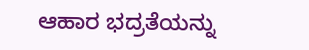ಆಹಾರ ಭದ್ರತೆಯನ್ನು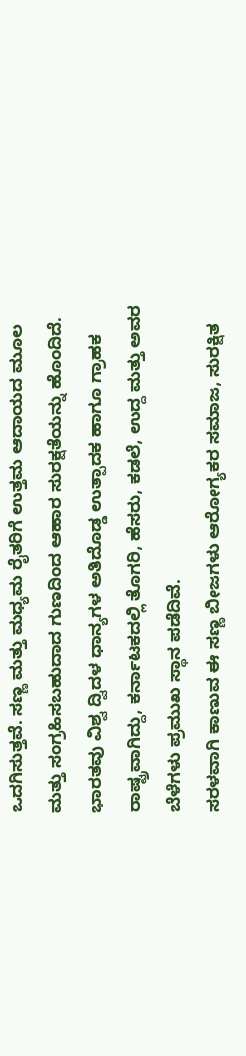ಒದಗಿಸುತ್ತವೆ. ಸಣ್ಣ ಮತ್ತು ಮಧ್ಯಮ ರೈತರಿಗೆ ಉತ್ತಮ ಆದಾಯದ ಮೂಲ ಮತ್ತು ಸಂಗ್ರಹಿಸಬಹುದಾದ ಗುಣದಿಂದ ಆಹಾರ ಸುರಕ್ಷತೆಯನ್ನು ಹೊಂದಿದೆ. ಭಾರತವು ವಿಶ್ವ ದ್ವಿದಳ ಧಾನ್ಯಗಳ ಅತಿದೊಡ್ಡ ಉತ್ಪಾದಕ ಹಾಗೂ ಗ್ರಾಹಕ ರಾಷ್ಟ್ರವಾಗಿದ್ದು, ಕರ್ನಾಟಕದಲ್ಲಿ ತೊಗರಿ, ಹೆಸರು, ಕಡಲೆ, ಉದ್ದ ಮತ್ತು ಅವರ ಬೆಳೆಗಳು ಪ್ರಮುಖ ಸ್ಥಾನ ಪಡೆದಿವೆ.
ಸರಳವಾಗಿ ಕಾಣುವ ಈ ಸಣ್ಣ ಬೀಜಗಳು ಆರೋಗ್ಯಕರ ಸಮಾಜ, ಸುರಕ್ಷಿತ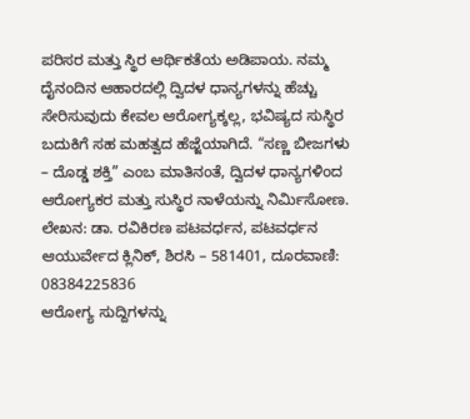ಪರಿಸರ ಮತ್ತು ಸ್ಥಿರ ಆರ್ಥಿಕತೆಯ ಅಡಿಪಾಯ. ನಮ್ಮ ದೈನಂದಿನ ಆಹಾರದಲ್ಲಿ ದ್ವಿದಳ ಧಾನ್ಯಗಳನ್ನು ಹೆಚ್ಚು ಸೇರಿಸುವುದು ಕೇವಲ ಆರೋಗ್ಯಕ್ಕಲ್ಲ, ಭವಿಷ್ಯದ ಸುಸ್ಥಿರ ಬದುಕಿಗೆ ಸಹ ಮಹತ್ವದ ಹೆಜ್ಜೆಯಾಗಿದೆ. “ಸಣ್ಣ ಬೀಜಗಳು – ದೊಡ್ಡ ಶಕ್ತಿ” ಎಂಬ ಮಾತಿನಂತೆ, ದ್ವಿದಳ ಧಾನ್ಯಗಳಿಂದ ಆರೋಗ್ಯಕರ ಮತ್ತು ಸುಸ್ಥಿರ ನಾಳೆಯನ್ನು ನಿರ್ಮಿಸೋಣ.
ಲೇಖನ: ಡಾ. ರವಿಕಿರಣ ಪಟವರ್ಧನ, ಪಟವರ್ಧನ ಆಯುರ್ವೇದ ಕ್ಲಿನಿಕ್, ಶಿರಸಿ – 581401, ದೂರವಾಣಿ: 08384225836
ಆರೋಗ್ಯ ಸುದ್ದಿಗಳನ್ನು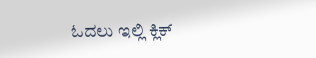ಓದಲು ಇಲ್ಲಿ ಕ್ಲಿಕ್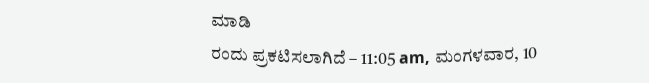ಮಾಡಿ
ರಂದು ಪ್ರಕಟಿಸಲಾಗಿದೆ – 11:05 am, ಮಂಗಳವಾರ, 10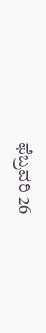ಫೆಬ್ರವರಿ 26